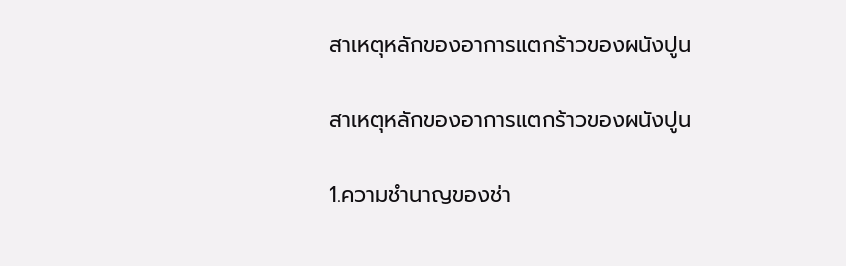สาเหตุหลักของอาการแตกร้าวของผนังปูน

สาเหตุหลักของอาการแตกร้าวของผนังปูน

1.ความชำนาญของช่า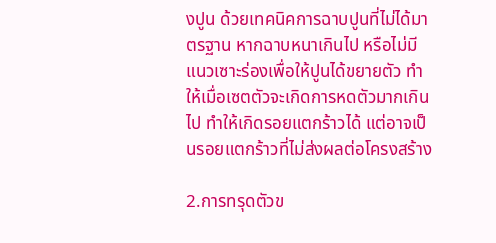งปูน ด้วยเทคนิคการฉาบปูนที่ไม่ได้มาตรฐาน หากฉาบหนาเกินไป หรือไม่มีแนวเซาะร่องเพื่อให้ปูนได้ขยายตัว ทำให้เมื่อเซตตัวจะเกิดการหดตัวมากเกินไป ทำให้เกิดรอยแตกร้าวได้ แต่อาจเป็นรอยแตกร้าวที่ไม่ส่งผลต่อโครงสร้าง

2.การทรุดตัวข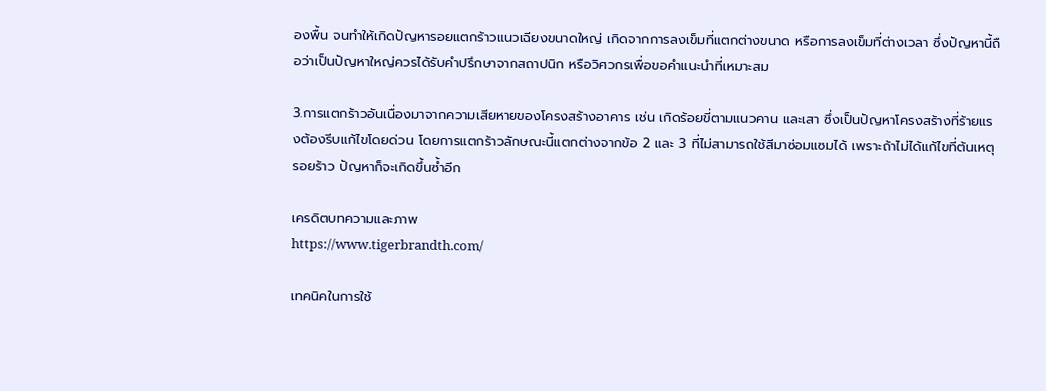องพื้น จนทำให้เกิดปัญหารอยแตกร้าวแนวเฉียงขนาดใหญ่ เกิดจากการลงเข็มที่แตกต่างขนาด หรือการลงเข็มที่ต่างเวลา ซึ่งปัญหานี้ถือว่าเป็นปัญหาใหญ่ควรได้รับคำปรึกษาจากสถาปนิก หรือวิศวกรเพื่อขอคำแนะนำที่เหมาะสม

3.การแตกร้าวอันเนื่องมาจากความเสียหายของโครงสร้างอาคาร เช่น เกิดร้อยขี่ตามแนวคาน และเสา ซึ่งเป็นปัญหาโครงสร้างที่ร้ายแรงต้องรีบแก้ไขโดยด่วน โดยการแตกร้าวลักษณะนี้แตกต่างจากข้อ 2 และ 3 ที่ไม่สามารถใช้สีมาซ่อมแซมได้ เพราะถ้าไม่ได้แก้ไขที่ต้นเหตุรอยร้าว ปัญหาก็จะเกิดขึ้นซ้ำอีก

เครดิตบทความและภาพ
https://www.tigerbrandth.com/

เทคนิคในการใช้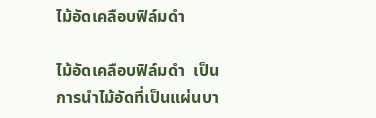ไม้อัดเคลือบฟิล์มดำ

ไม้อัดเคลือบฟิล์มดำ  เป็นการนำไม้อัดที่เป็นแผ่นบา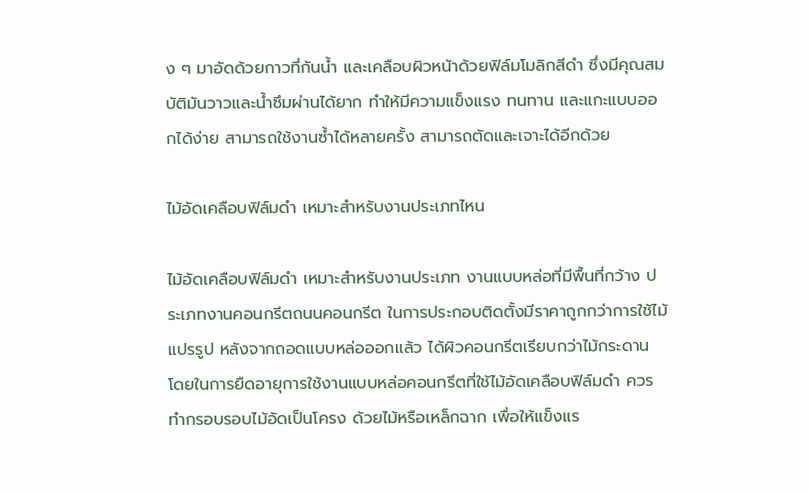ง ๆ มาอัดด้วยกาวที่กันน้ำ และเคลือบผิวหน้าด้วยฟิล์มโมลิกสีดำ ซึ่งมีคุณสมบัติมันวาวและน้ำซึมผ่านได้ยาก ทำให้มีความแข็งแรง ทนทาน และแกะแบบออกได้ง่าย สามารถใช้งานซ้ำได้หลายครั้ง สามารถตัดและเจาะได้อีกด้วย

ไม้อัดเคลือบฟิล์มดำ เหมาะสำหรับงานประเภทไหน

ไม้อัดเคลือบฟิล์มดำ เหมาะสำหรับงานประเภท งานแบบหล่อที่มีพื้นที่กว้าง ประเภทงานคอนกรีตถนนคอนกรีต ในการประกอบติดตั้งมีราคาถูกกว่าการใช้ไม้แปรรูป หลังจากถอดแบบหล่อออกแล้ว ได้ผิวคอนกรีตเรียบกว่าไม้กระดาน โดยในการยืดอายุการใช้งานแบบหล่อคอนกรีตที่ใช้ไม้อัดเคลือบฟิล์มดำ ควรทำกรอบรอบไม้อัดเป็นโครง ด้วยไม้หรือเหล็กฉาก เพื่อให้แข็งแร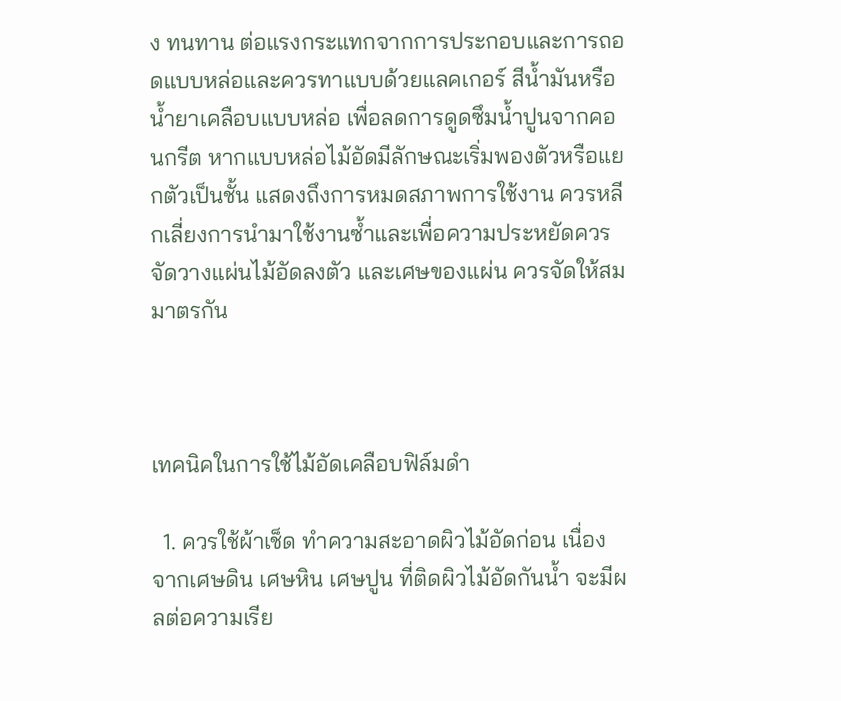ง ทนทาน ต่อแรงกระแทกจากการประกอบและการถอดแบบหล่อและควรทาแบบด้วยแลคเกอร์ สีน้ำมันหรือน้ำยาเคลือบแบบหล่อ เพื่อลดการดูดซึมน้ำปูนจากคอนกรีต หากแบบหล่อไม้อัดมีลักษณะเริ่มพองตัวหรือแยกตัวเป็นชั้น แสดงถึงการหมดสภาพการใช้งาน ควรหลีกเลี่ยงการนำมาใช้งานซ้ำและเพื่อความประหยัดควรจัดวางแผ่นไม้อัดลงตัว และเศษของแผ่น ควรจัดให้สมมาตรกัน



เทคนิคในการใช้ไม้อัดเคลือบฟิล์มดำ

  1. ควรใช้ผ้าเช็ด ทำความสะอาดผิวไม้อัดก่อน เนื่องจากเศษดิน เศษหิน เศษปูน ที่ติดผิวไม้อัดกันน้ำ จะมีผลต่อความเรีย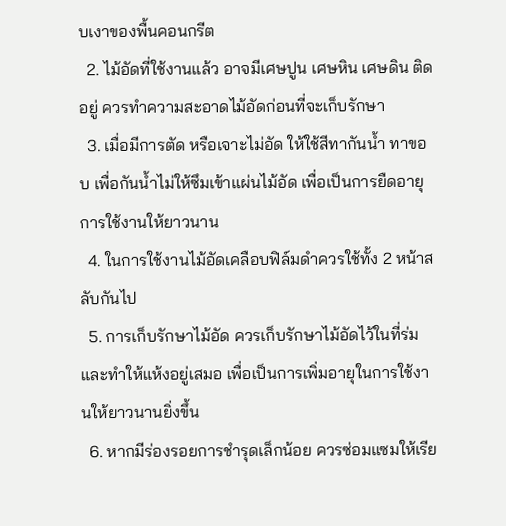บเงาของพื้นคอนกรีต
  2. ไม้อัดที่ใช้งานแล้ว อาจมีเศษปูน เศษหิน เศษดิน ติดอยู่ ควรทำความสะอาดไม้อัดก่อนที่จะเก็บรักษา
  3. เมื่อมีการตัด หรือเจาะไม่อัด ให้ใช้สีทากันน้ำ ทาขอบ เพื่อกันน้ำไม่ให้ซึมเข้าแผ่นไม้อัด เพื่อเป็นการยืดอายุการใช้งานให้ยาวนาน
  4. ในการใช้งานไม้อัดเคลือบฟิล์มดำควรใช้ทั้ง 2 หน้าสลับกันไป
  5. การเก็บรักษาไม้อัด ควรเก็บรักษาไม้อัดไว้ในที่ร่ม และทำให้แห้งอยู่เสมอ เพื่อเป็นการเพิ่มอายุในการใช้งานให้ยาวนานยิ่งขึ้น
  6. หากมีร่องรอยการชำรุดเล็กน้อย ควรซ่อมแซมให้เรีย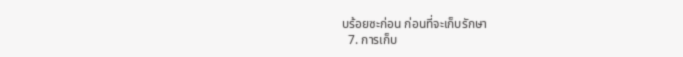บร้อยซะก่อน ก่อนที่จะเก็บรักษา
  7. การเก็บ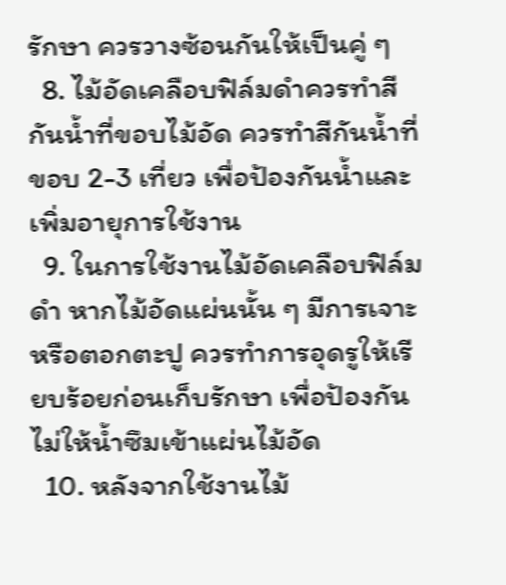รักษา ควรวางซ้อนกันให้เป็นคู่ ๆ
  8. ไม้อัดเคลือบฟิล์มดำควรทำสีกันน้ำที่ขอบไม้อัด ควรทำสีกันน้ำที่ขอบ 2-3 เที่ยว เพื่อป้องกันน้ำและเพิ่มอายุการใช้งาน
  9. ในการใช้งานไม้อัดเคลือบฟิล์มดำ หากไม้อัดแผ่นนั้น ๆ มีการเจาะหรือตอกตะปู ควรทำการอุดรูให้เรียบร้อยก่อนเก็บรักษา เพื่อป้องกันไม่ให้น้ำซึมเข้าแผ่นไม้อัด
  10. หลังจากใช้งานไม้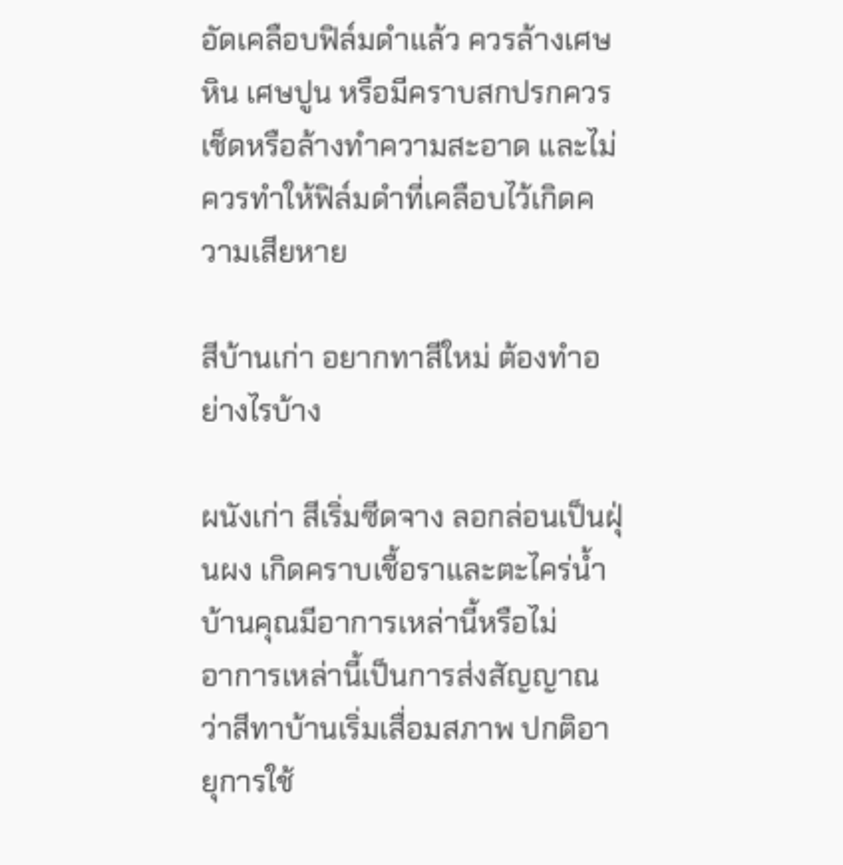อัดเคลือบฟิล์มดำแล้ว ควรล้างเศษหิน เศษปูน หรือมีคราบสกปรกควรเช็ดหรือล้างทำความสะอาด และไม่ควรทำให้ฟิล์มดำที่เคลือบไว้เกิดความเสียหาย

สีบ้านเก่า อยากทาสีใหม่ ต้องทำอย่างไรบ้าง

ผนังเก่า สีเริ่มซีดจาง ลอกล่อนเป็นฝุ่นผง เกิดคราบเชื้อราและตะไคร่น้ำ บ้านคุณมีอาการเหล่านี้หรือไม่
อาการเหล่านี้เป็นการส่งสัญญาณว่าสีทาบ้านเริ่มเสื่อมสภาพ ปกติอายุการใช้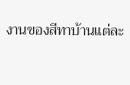งานของสีทาบ้านแต่ละ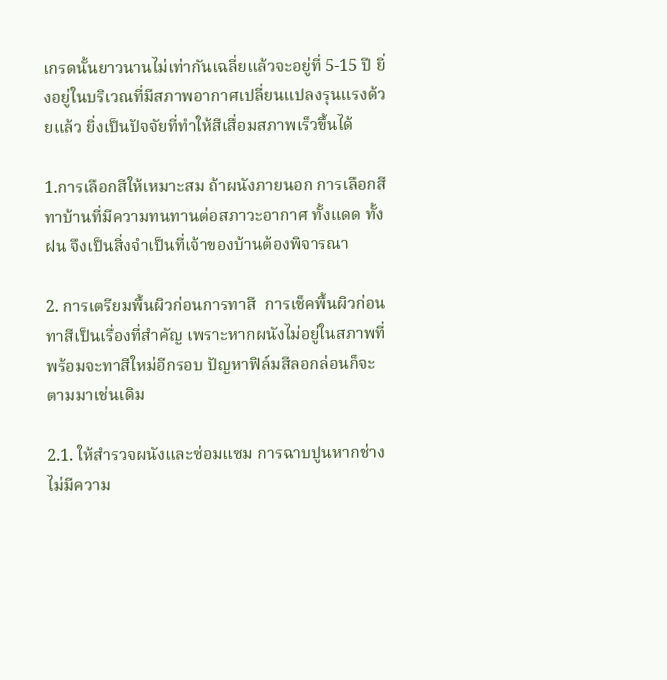เกรดนั้นยาวนานไม่เท่ากันเฉลี่ยแล้วจะอยู่ที่ 5-15 ปี ยิ่งอยู่ในบริเวณที่มีสภาพอากาศเปลี่ยนแปลงรุนแรงด้วยแล้ว ยิ่งเป็นปัจจัยที่ทำให้สีเสื่อมสภาพเร็วขึ้นได้

1.การเลือกสีให้เหมาะสม ถ้าผนังภายนอก การเลือกสีทาบ้านที่มีความทนทานต่อสภาวะอากาศ ทั้งแดด ทั้งฝน จึงเป็นสิ่งจำเป็นที่เจ้าของบ้านต้องพิจารณา

2. การเตรียมพื้นผิวก่อนการทาสี  การเช็คพื้นผิวก่อนทาสีเป็นเรื่องที่สำคัญ เพราะหากผนังไม่อยู่ในสภาพที่พร้อมจะทาสีใหม่อีกรอบ ปัญหาฟิล์มสีลอกล่อนก็จะตามมาเช่นเดิม

2.1. ให้สำรวจผนังและซ่อมแซม การฉาบปูนหากช่างไม่มีความ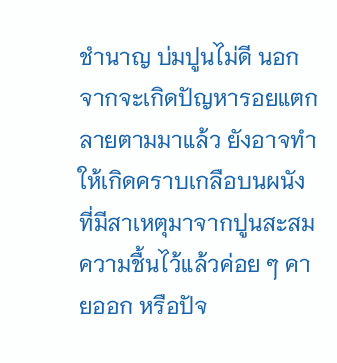ชำนาญ บ่มปูนไม่ดี นอกจากจะเกิดปัญหารอยแตกลายตามมาแล้ว ยังอาจทำให้เกิดคราบเกลือบนผนัง ที่มีสาเหตุมาจากปูนสะสมความชื้นไว้แล้วค่อย ๆ คายออก หรือปัจ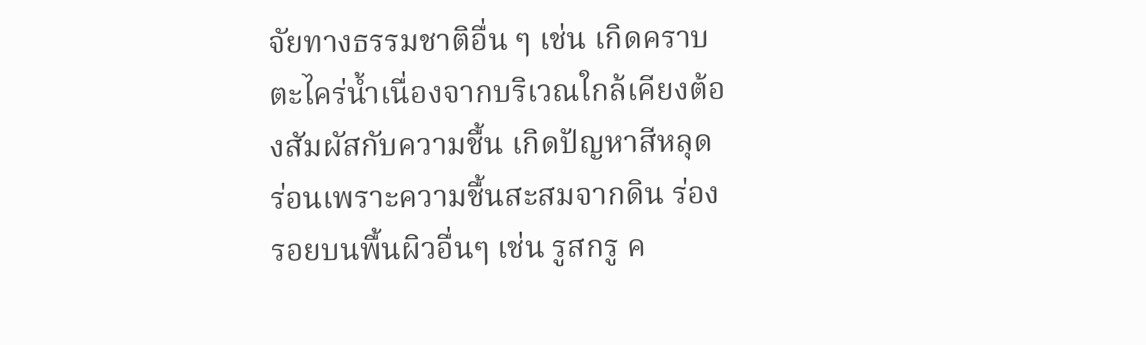จัยทางธรรมชาติอื่น ๆ เช่น เกิดคราบตะไคร่น้ำเนื่องจากบริเวณใกล้เคียงต้องสัมผัสกับความชื้น เกิดปัญหาสีหลุดร่อนเพราะความชื้นสะสมจากดิน ร่องรอยบนพื้นผิวอื่นๆ เช่น รูสกรู ค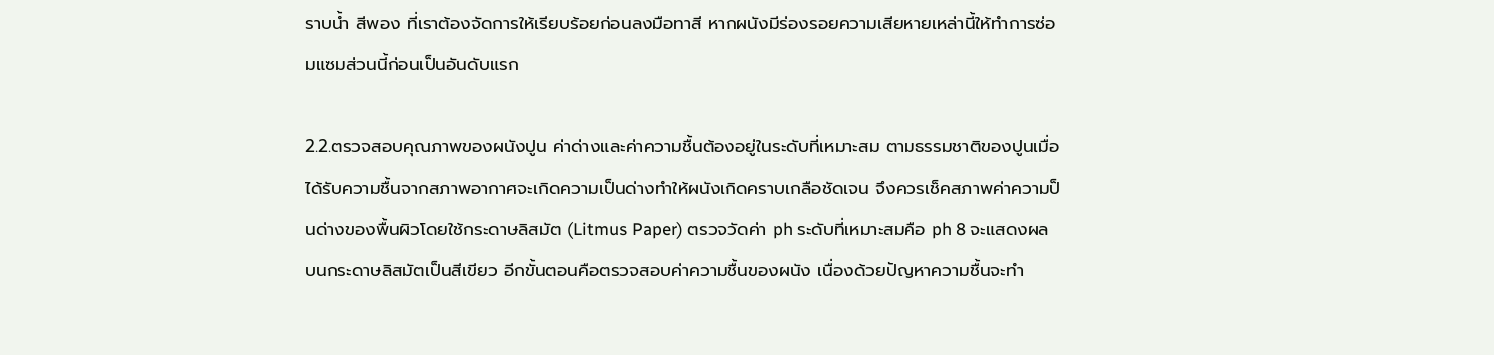ราบน้ำ สีพอง ที่เราต้องจัดการให้เรียบร้อยก่อนลงมือทาสี หากผนังมีร่องรอยความเสียหายเหล่านี้ให้ทำการซ่อมแซมส่วนนี้ก่อนเป็นอันดับแรก

2.2.ตรวจสอบคุณภาพของผนังปูน ค่าด่างและค่าความชื้นต้องอยู่ในระดับที่เหมาะสม ตามธรรมชาติของปูนเมื่อได้รับความชื้นจากสภาพอากาศจะเกิดความเป็นด่างทำให้ผนังเกิดคราบเกลือชัดเจน จึงควรเช็คสภาพค่าความป็นด่างของพื้นผิวโดยใช้กระดาษลิสมัต (Litmus Paper) ตรวจวัดค่า ph ระดับที่เหมาะสมคือ ph 8 จะแสดงผลบนกระดาษลิสมัตเป็นสีเขียว อีกขั้นตอนคือตรวจสอบค่าความชื้นของผนัง เนื่องด้วยปัญหาความชื้นจะทำ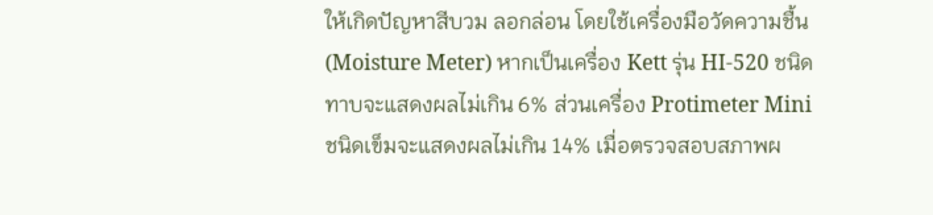ให้เกิดปัญหาสีบวม ลอกล่อน โดยใช้เครื่องมือวัดความชื้น (Moisture Meter) หากเป็นเครื่อง Kett รุ่น HI-520 ชนิดทาบจะแสดงผลไม่เกิน 6% ส่วนเครื่อง Protimeter Mini ชนิดเข็มจะแสดงผลไม่เกิน 14% เมื่อตรวจสอบสภาพผ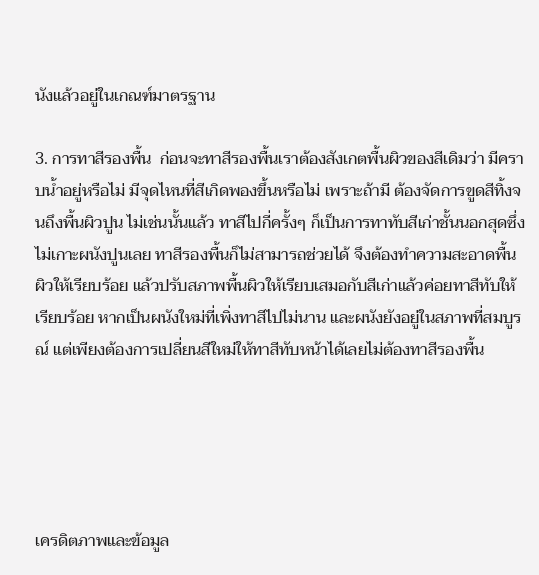นังแล้วอยู่ในเกณฑ์มาตรฐาน

3. การทาสีรองพื้น  ก่อนจะทาสีรองพื้นเราต้องสังเกตพื้นผิวของสีเดิมว่า มีคราบน้ำอยู่หรือไม่ มีจุดไหนที่สีเกิดพองขึ้นหรือไม่ เพราะถ้ามี ต้องจัดการขูดสีทิ้งจนถึงพื้นผิวปูน ไม่เช่นนั้นแล้ว ทาสีไปกี่ครั้งๆ ก็เป็นการทาทับสีเก่าชั้นนอกสุดซึ่งไม่เกาะผนังปูนเลย ทาสีรองพื้นก็ไม่สามารถช่วยได้ จึงต้องทำความสะอาดพื้นผิวให้เรียบร้อย แล้วปรับสภาพพื้นผิวให้เรียบเสมอกับสีเก่าแล้วค่อยทาสีทับให้เรียบร้อย หากเป็นผนังใหม่ที่เพิ่งทาสีไปไม่นาน และผนังยังอยู่ในสภาพที่สมบูรณ์ แต่เพียงต้องการเปลี่ยนสีใหม่ให้ทาสีทับหน้าได้เลยไม่ต้องทาสีรองพื้น





เครดิตภาพและข้อมูล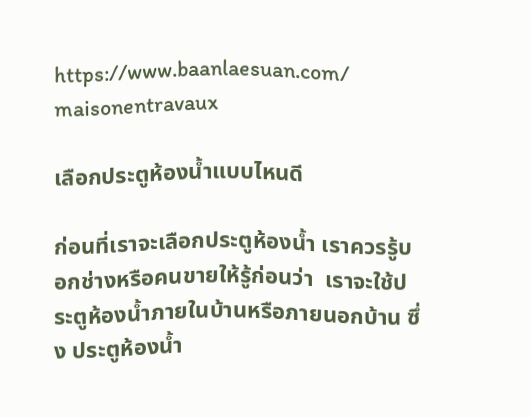https://www.baanlaesuan.com/
maisonentravaux

เลือกประตูห้องน้ำแบบไหนดี

ก่อนที่เราจะเลือกประตูห้องน้ำ เราควรรู้บอกช่างหรือคนขายให้รู้ก่อนว่า  เราจะใช้ประตูห้องน้ำภายในบ้านหรือภายนอกบ้าน ซึ่ง ประตูห้องน้ำ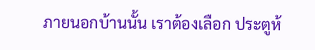ภายนอกบ้านนั้น เราต้องเลือก ประตูห้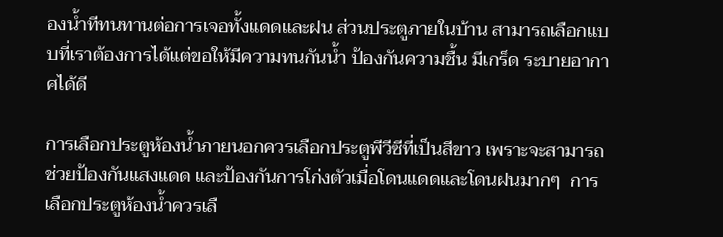องน้ำทีทนทานต่อการเจอทั้งแดดและฝน ส่วนประตูภายในบ้าน สามารถเลือกแบบที่เราต้องการได้แต่ขอให้มีความทนกันน้ำ ป้องกันความชื้น มีเกร็ด ระบายอากาศได้ดี

การเลือกประตูห้องน้ำภายนอกควรเลือกประตูพีวีซีที่เป็นสีขาว เพราะจะสามารถช่วยป้องกันแสงแดด และป้องกันการโก่งตัวเมื่อโดนแดดและโดนฝนมากๆ  การเลือกประตูห้องน้ำควรเลื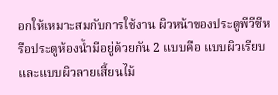อกให้เหมาะสมกับการใช้งาน ผิวหน้าของประตูพีวีซีหรือประตูห้องน้ำมีอยู่ด้วยกัน 2 แบบคือ แบบผิวเรียบและแบบผิวลายเสี้ยนไม้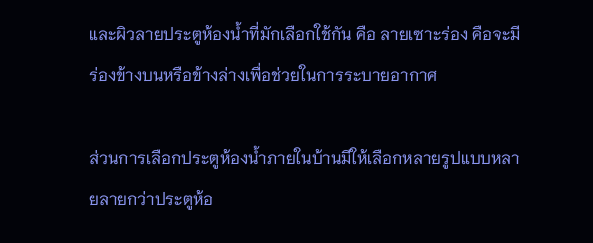และผิวลายประตูห้องน้ำที่มักเลือกใช้กัน คือ ลายเซาะร่อง คือจะมีร่องข้างบนหรือข้างล่างเพื่อช่วยในการระบายอากาศ

ส่วนการเลือกประตูห้องน้ำภายในบ้านมีให้เลือกหลายรูปแบบหลายลายกว่าประตูห้อ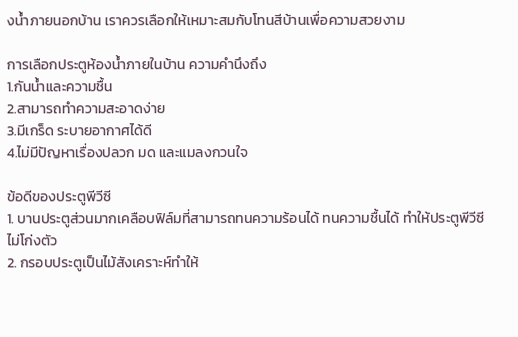งน้ำภายนอกบ้าน เราควรเลือกให้เหมาะสมกับโทนสีบ้านเพื่อความสวยงาม

การเลือกประตูห้องน้ำภายในบ้าน ความคำนึงถึง
1.กันน้ำและความชื้น
2.สามารถทำความสะอาดง่าย
3.มีเกร็ด ระบายอากาศได้ดี
4.ไม่มีปัญหาเรื่องปลวก มด และแมลงกวนใจ

ข้อดีของประตูพีวีซี
1. บานประตูส่วนมากเคลือบฟิล์มที่สามารถทนความร้อนได้ ทนความชื้นได้ ทำให้ประตูพีวีซีไม่โก่งตัว
2. กรอบประตูเป็นไม้สังเคราะห์ทำให้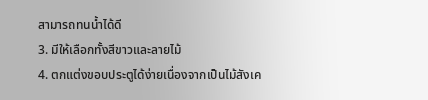สามารถทนน้ำได้ดี
3. มีให้เลือกทั้งสีขาวและลายไม้
4. ตกแต่งขอบประตูได้ง่ายเนื่องจากเป็นไม้สังเค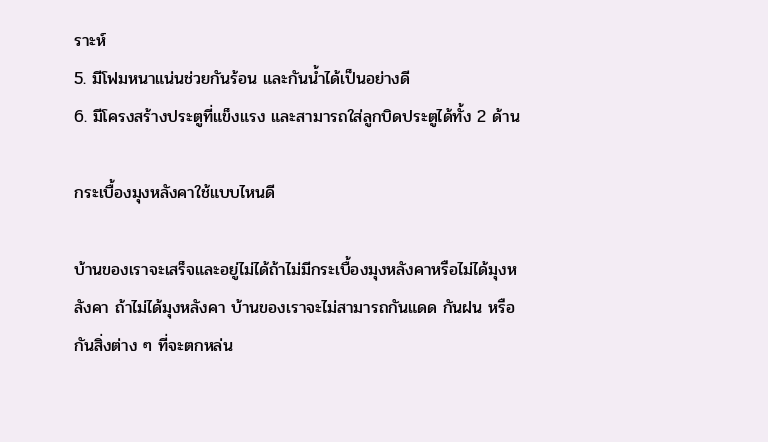ราะห์
5. มีโฟมหนาแน่นช่วยกันร้อน และกันน้ำได้เป็นอย่างดี
6. มีโครงสร้างประตูที่แข็งแรง และสามารถใส่ลูกบิดประตูได้ทั้ง 2 ด้าน

กระเบื้องมุงหลังคาใช้แบบไหนดี

บ้านของเราจะเสร็จและอยู่ไม่ได้ถ้าไม่มีกระเบื้องมุงหลังคาหรือไม่ได้มุงหลังคา ถ้าไม่ได้มุงหลังคา บ้านของเราจะไม่สามารถกันแดด กันฝน หรือกันสิ่งต่าง ๆ ที่จะตกหล่น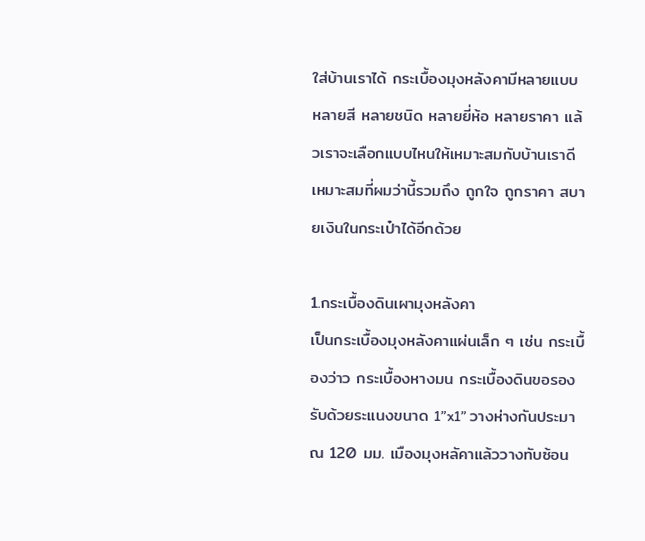ใส่บ้านเราได้ กระเบื้องมุงหลังคามีหลายแบบ หลายสี หลายชนิด หลายยี่ห้อ หลายราคา แล้วเราจะเลือกแบบไหนให้เหมาะสมกับบ้านเราดี เหมาะสมที่ผมว่านี้รวมถึง ถูกใจ ถูกราคา สบายเงินในกระเป๋าได้อีกด้วย

1.กระเบื้องดินเผามุงหลังคา
เป็นกระเบื้องมุงหลังคาแผ่นเล็ก ๆ เช่น กระเบื้องว่าว กระเบื้องหางมน กระเบื้องดินขอรองรับด้วยระแนงขนาด 1”x1” วางห่างกันประมาณ 120 มม. เมืองมุงหลัคาแล้ววางทับซ้อน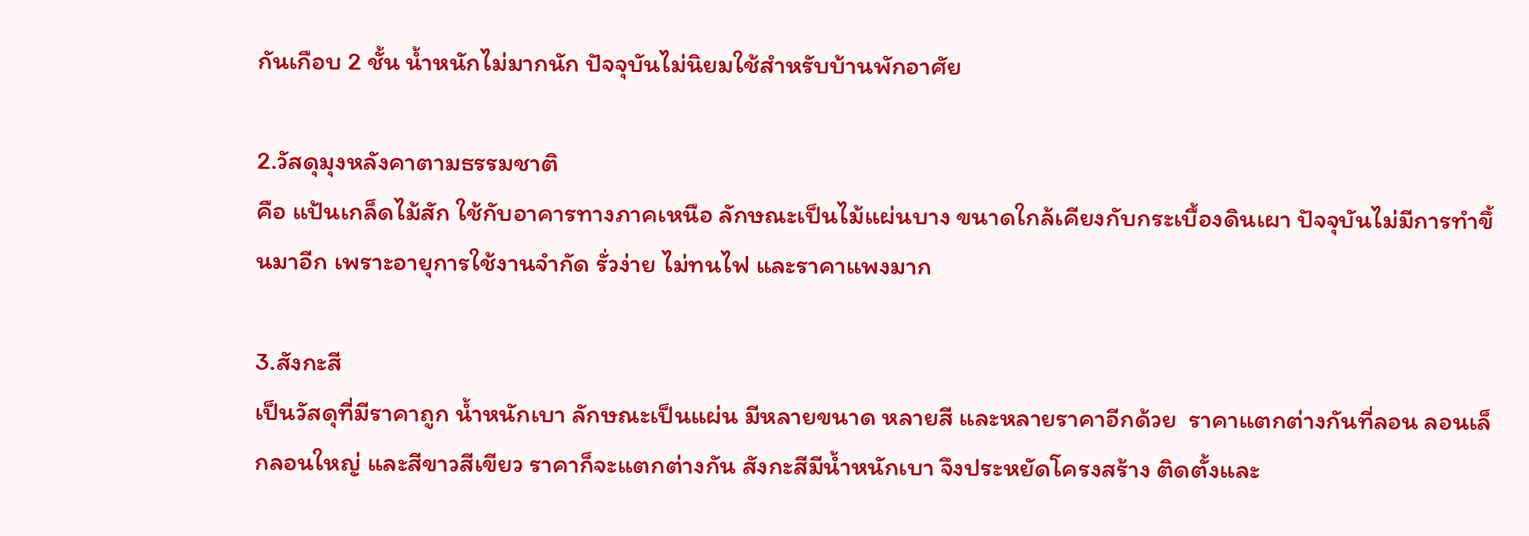กันเกือบ 2 ชั้น น้ำหนักไม่มากนัก ปัจจุบันไม่นิยมใช้สำหรับบ้านพักอาศัย

2.วัสดุมุงหลังคาตามธรรมชาติ
คือ แป้นเกล็ดไม้สัก ใช้กับอาคารทางภาคเหนือ ลักษณะเป็นไม้แผ่นบาง ขนาดใกล้เคียงกับกระเบื้องดินเผา ปัจจุบันไม่มีการทำขึ้นมาอีก เพราะอายุการใช้งานจำกัด รั่วง่าย ไม่ทนไฟ และราคาแพงมาก

3.สังกะสี
เป็นวัสดุที่มีราคาถูก น้ำหนักเบา ลักษณะเป็นแผ่น มีหลายขนาด หลายสี และหลายราคาอีกด้วย  ราคาแตกต่างกันที่ลอน ลอนเล็กลอนใหญ่ และสีขาวสีเขียว ราคาก็จะแตกต่างกัน สังกะสีมีน้ำหนักเบา จึงประหยัดโครงสร้าง ติดตั้งและ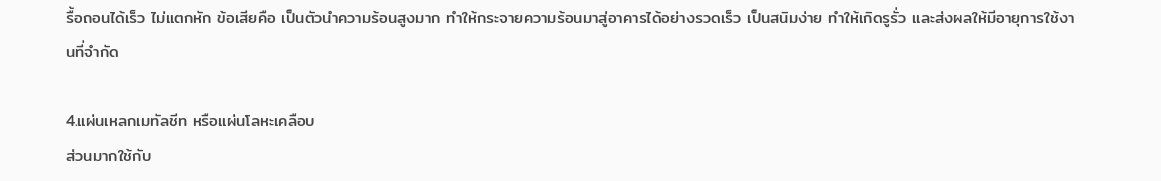รื้อถอนได้เร็ว ไม่แตกหัก ข้อเสียคือ เป็นตัวนำความร้อนสูงมาก ทำให้กระจายความร้อนมาสู่อาคารได้อย่างรวดเร็ว เป็นสนิมง่าย ทำให้เกิดรูรั่ว และส่งผลให้มีอายุการใช้งานที่จำกัด

4.แผ่นเหลกเมทัลชีท หรือแผ่นโลหะเคลือบ
ส่วนมากใช้กับ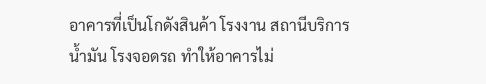อาคารที่เป็นโกดังสินค้า โรงงาน สถานีบริการน้ำมัน โรงจอดรถ ทำให้อาคารไม่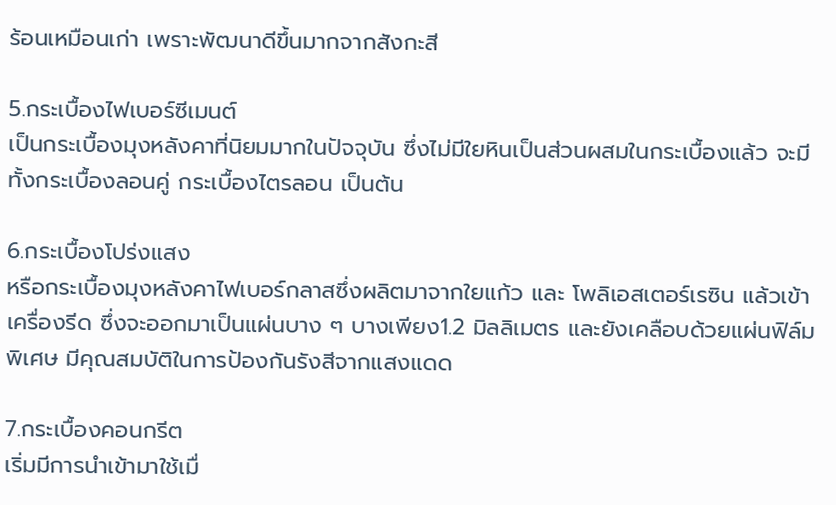ร้อนเหมือนเก่า เพราะพัฒนาดีขึ้นมากจากสังกะสี

5.กระเบื้องไฟเบอร์ซีเมนต์
เป็นกระเบื้องมุงหลังคาที่นิยมมากในปัจจุบัน ซึ่งไม่มีใยหินเป็นส่วนผสมในกระเบื้องแล้ว จะมีทั้งกระเบื้องลอนคู่ กระเบื้องไตรลอน เป็นต้น

6.กระเบื้องโปร่งแสง
หรือกระเบื้องมุงหลังคาไฟเบอร์กลาสซึ่งผลิตมาจากใยแก้ว และ โพลิเอสเตอร์เรซิน แล้วเข้าเครื่องรีด ซึ่งจะออกมาเป็นแผ่นบาง ๆ บางเพียง1.2 มิลลิเมตร และยังเคลือบด้วยแผ่นฟิล์มพิเศษ มีคุณสมบัติในการป้องกันรังสีจากแสงแดด

7.กระเบื้องคอนกรีต
เริ่มมีการนำเข้ามาใช้เมื่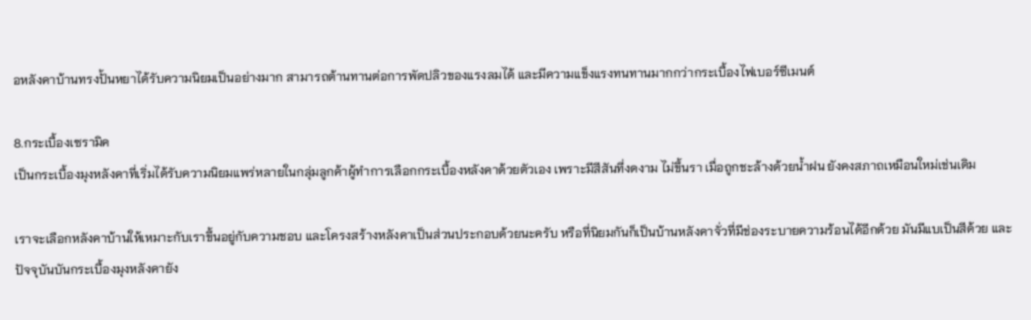อหลังคาบ้านทรงปั้นหยาได้รับความนิยมเป็นอย่างมาก สามารถต้านทานต่อการพัดปลิวของแรงลมได้ และมีความแข็งแรงทนทานมากกว่ากระเบื้องไฟเบอร์ซีเมนต์

8.กระเบื้องเซรามิค
เป็นกระเบื้องมุงหลังคาที่เริ่มได้รับความนิยมแพร่หลายในกลุ่มลูกค้าผู้ทำการเลือกกระเบื้องหลังคาด้วยตัวเอง เพราะมีสีสันที่งดงาม ไม่ขึ้นรา เมื่อถูกชะล้างด้วยน้ำฝน ยังคงสภาถเหมือนใหม่เช่นเดิม

เราจะเลือกหลังคาบ้านให้เหมาะกับเราขึ้นอยู่กับความชอบ และโครงสร้างหลังคาเป็นส่วนประกอบด้วยนะครับ หรือที่นิยมกันก็เป็นบ้านหลังคาจั่วที่มีช่องระบายความร้อนได้อีกด้วย มันมีแบเป็นสีด้วย และปัจจุบันบันกระเบื้องมุงหลังคายัง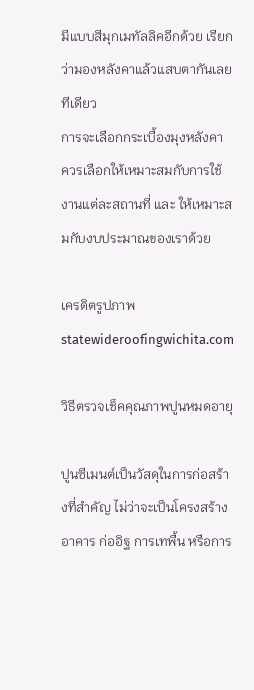มีแบบสีมุกเมทัลลิคอีกด้วย เรียกว่ามองหลังคาแล้วแสบตากันเลยทีเดียว
การจะเลือกกระเบื้องมุงหลังคา ควรเลือกให้เหมาะสมกับการใช้งานแต่ละสถานที่ และ ให้เหมาะสมกับงบประมาณของเราด้วย

เครดิตรูปภาพ
statewideroofingwichita.com

วิธีตรวจเช็คคุณภาพปูนหมดอายุ

ปูนซีเมนต์เป็นวัสดุในการก่อสร้างที่สำคัญ ไม่ว่าจะเป็นโครงสร้างอาคาร ก่ออิฐ การเทพื้น หรือการ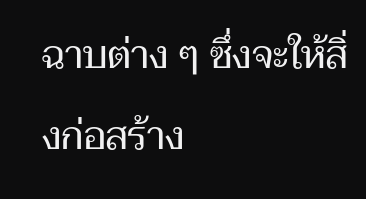ฉาบต่าง ๆ ซึ่งจะให้สิ่งก่อสร้าง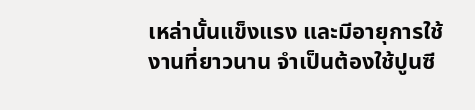เหล่านั้นแข็งแรง และมีอายุการใช้งานที่ยาวนาน จำเป็นต้องใช้ปูนซี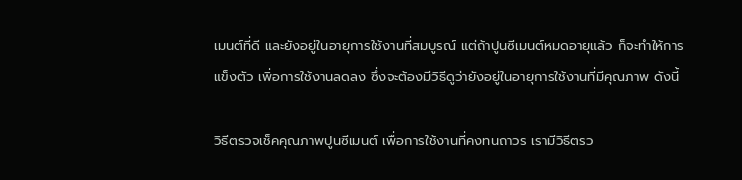เมนต์ที่ดี และยังอยู่ในอายุการใช้งานที่สมบูรณ์ แต่ถ้าปูนซีเมนต์หมดอายุแล้ว ก็จะทำให้การแข็งตัว เพิ่อการใช้งานลดลง ซึ่งจะต้องมีวิธีดูว่ายังอยู่ในอายุการใช้งานที่มีคุณภาพ ดังนี้

วิธีตรวจเช็คคุณภาพปูนซีเมนต์ เพื่อการใช้งานที่คงทนถาวร เรามีวิธีตรว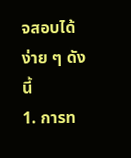จสอบได้ง่าย ๆ ดังนี้
1. การท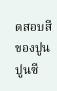ดสอบสีของปูน ปูนซี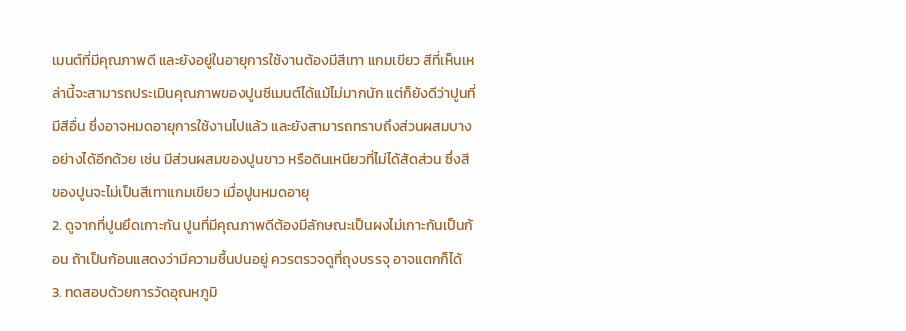เมนต์ที่มีคุณภาพดี และยังอยู่ในอายุการใช้งานต้องมีสีเทา แกมเขียว สีที่เห็นเหล่านี้จะสามารถประเมินคุณภาพของปูนซีเมนต์ได้แม้ไม่มากนัก แต่ก็ยังดีว่าปูนที่มีสีอื่น ซึ่งอาจหมดอายุการใช้งานไปแล้ว และยังสามารถทราบถึงส่วนผสมบางอย่างได้อีกด้วย เช่น มีส่วนผสมของปูนขาว หรือดินเหนียวที่ไม่ได้สัดส่วน ซึ่งสีของปูนจะไม่เป็นสีเทาแกมเขียว เมื่อปูนหมดอายุ
2. ดูจากที่ปูนยึดเกาะกัน ปูนที่มีคุณภาพดีต้องมีลักษณะเป็นผงไม่เกาะกันเป็นก้อน ถ้าเป็นก้อนแสดงว่ามีความชื้นปนอยู่ ควรตรวจดูที่ถุงบรรจุ อาจแตกก็ได้
3. ทดสอบด้วยการวัดอุณหภูมิ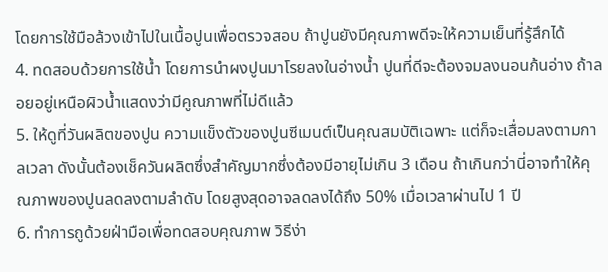โดยการใช้มือล้วงเข้าไปในเนื้อปูนเพื่อตรวจสอบ ถ้าปูนยังมีคุณภาพดีจะให้ความเย็นที่รู้สึกได้
4. ทดสอบด้วยการใช้น้ำ โดยการนำผงปูนมาโรยลงในอ่างน้ำ ปูนที่ดีจะต้องจมลงนอนก้นอ่าง ถ้าลอยอยู่เหนือผิวน้ำแสดงว่ามีคูณภาพที่ไม่ดีแล้ว
5. ให้ดูที่วันผลิตของปูน ความแข็งตัวของปูนซีเมนต์เป็นคุณสมบัติเฉพาะ แต่ก็จะเสื่อมลงตามกาลเวลา ดังนั้นต้องเช็ควันผลิตซึ่งสำคัญมากซึ่งต้องมีอายุไม่เกิน 3 เดือน ถ้าเกินกว่านี่อาจทำให้คุณภาพของปูนลดลงตามลำดับ โดยสูงสุดอาจลดลงได้ถึง 50% เมื่อเวลาผ่านไป 1 ปี
6. ทำการถูด้วยฝ่ามือเพื่อทดสอบคุณภาพ วิธีง่า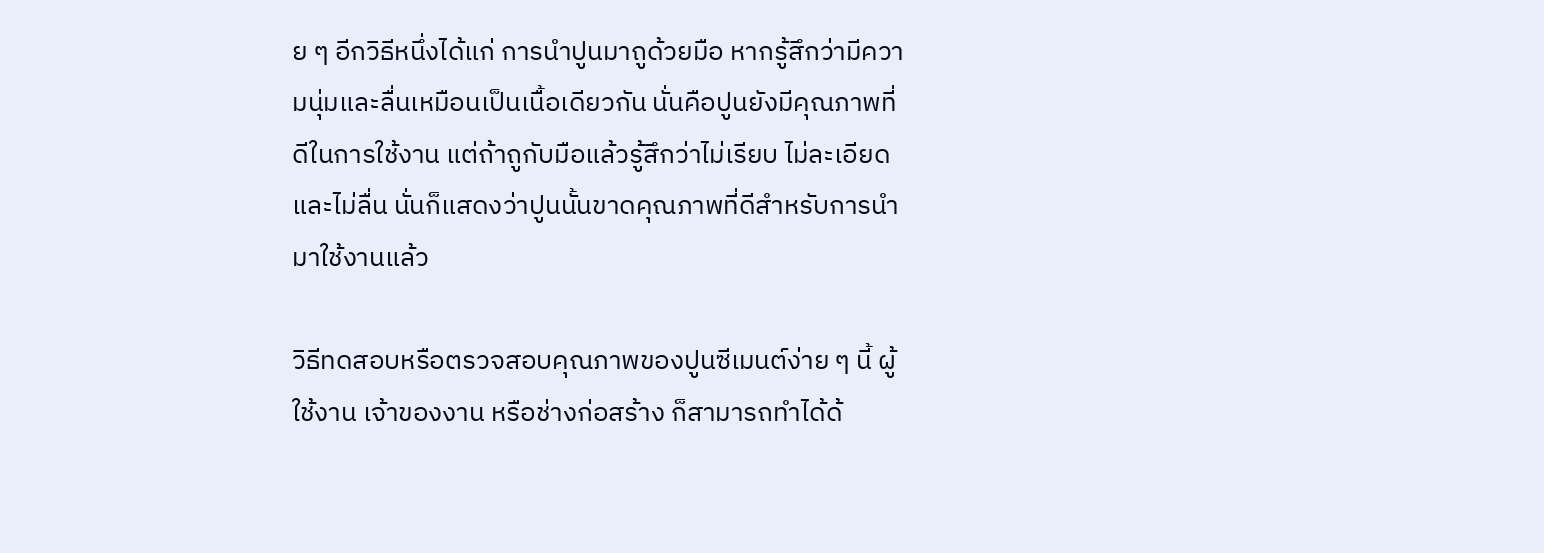ย ๆ อีกวิธีหนึ่งได้แก่ การนำปูนมาถูด้วยมือ หากรู้สึกว่ามีความนุ่มและลื่นเหมือนเป็นเนื้อเดียวกัน นั่นคือปูนยังมีคุณภาพที่ดีในการใช้งาน แต่ถ้าถูกับมือแล้วรู้สึกว่าไม่เรียบ ไม่ละเอียดและไม่ลื่น นั่นก็แสดงว่าปูนนั้นขาดคุณภาพที่ดีสำหรับการนำมาใช้งานแล้ว

วิธีทดสอบหรือตรวจสอบคุณภาพของปูนซีเมนต์ง่าย ๆ นี้ ผู้ใช้งาน เจ้าของงาน หรือช่างก่อสร้าง ก็สามารถทำได้ด้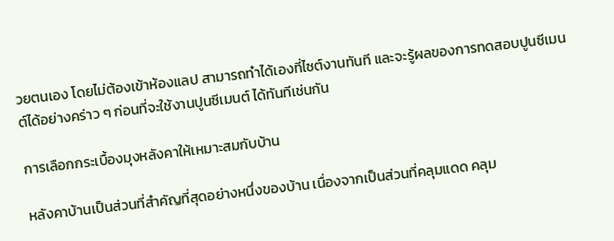วยตนเอง โดยไม่ต้องเข้าห้องแลป สามารถทำได้เองที่ไซต์งานทันที และจะรู้ผลของการทดสอบปูนซีเมนต์ได้อย่างคร่าว ๆ ก่อนที่จะใช้งานปูนซีเมนต์ ได้ทันทีเช่นกัน

การเลือกกระเบื้องมุงหลังคาให้เหมาะสมกับบ้าน

หลังคาบ้านเป็นส่วนที่สำคัญที่สุดอย่างหนึ่งของบ้าน เนื่องจากเป็นส่วนที่คลุมแดด คลุม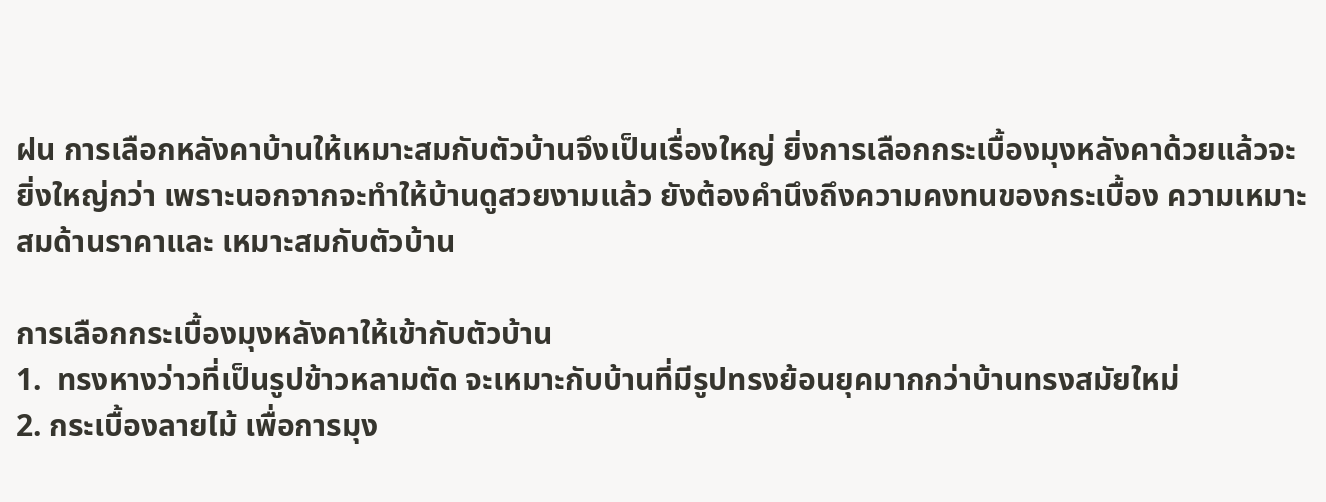ฝน การเลือกหลังคาบ้านให้เหมาะสมกับตัวบ้านจึงเป็นเรื่องใหญ่ ยิ่งการเลือกกระเบื้องมุงหลังคาด้วยแล้วจะยิ่งใหญ่กว่า เพราะนอกจากจะทำให้บ้านดูสวยงามแล้ว ยังต้องคำนึงถึงความคงทนของกระเบื้อง ความเหมาะสมด้านราคาและ เหมาะสมกับตัวบ้าน

การเลือกกระเบื้องมุงหลังคาให้เข้ากับตัวบ้าน
1.  ทรงหางว่าวที่เป็นรูปข้าวหลามตัด จะเหมาะกับบ้านที่มีรูปทรงย้อนยุคมากกว่าบ้านทรงสมัยใหม่
2. กระเบื้องลายไม้ เพื่อการมุง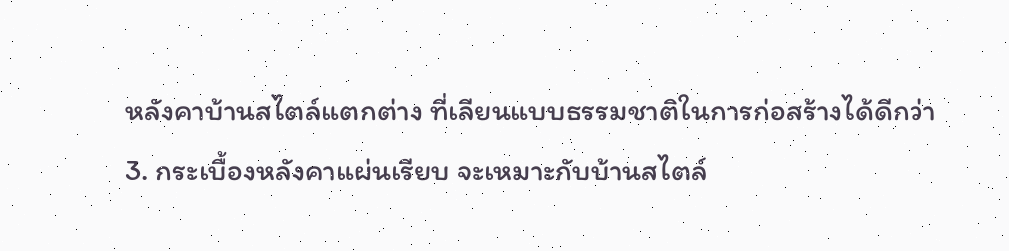หลังคาบ้านสไตล์แตกต่าง ที่เลียนแบบธรรมชาติในการก่อสร้างได้ดีกว่า
3. กระเบื้องหลังคาแผ่นเรียบ จะเหมาะกับบ้านสไตล์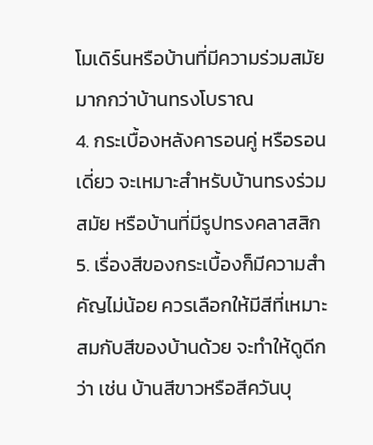โมเดิร์นหรือบ้านที่มีความร่วมสมัย มากกว่าบ้านทรงโบราณ
4. กระเบื้องหลังคารอนคู่ หรือรอนเดี่ยว จะเหมาะสำหรับบ้านทรงร่วมสมัย หรือบ้านที่มีรูปทรงคลาสสิก
5. เรื่องสีของกระเบื้องก็มีความสำคัญไม่น้อย ควรเลือกให้มีสีที่เหมาะสมกับสีของบ้านด้วย จะทำให้ดูดีกว่า เช่น บ้านสีขาวหรือสีควันบุ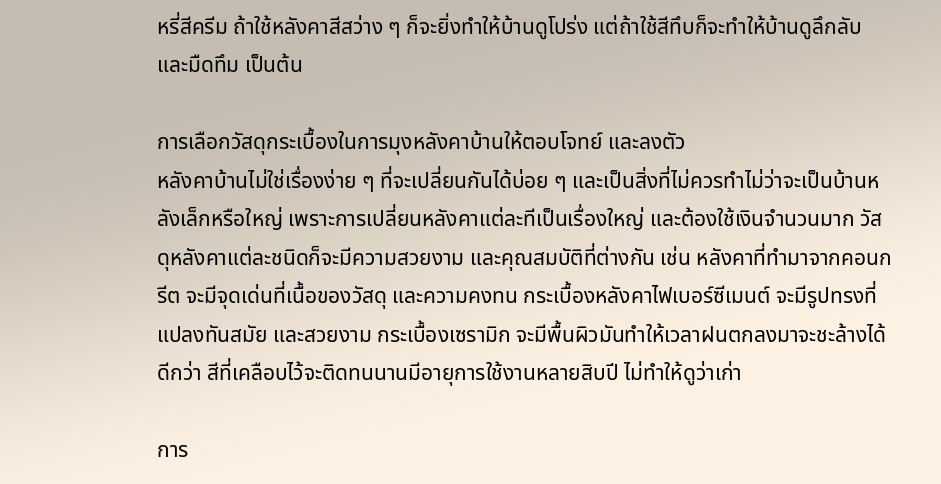หรี่สีครีม ถ้าใช้หลังคาสีสว่าง ๆ ก็จะยิ่งทำให้บ้านดูโปร่ง แต่ถ้าใช้สีทึบก็จะทำให้บ้านดูลึกลับ และมืดทึม เป็นต้น

การเลือกวัสดุกระเบื้องในการมุงหลังคาบ้านให้ตอบโจทย์ และลงตัว
หลังคาบ้านไม่ใช่เรื่องง่าย ๆ ที่จะเปลี่ยนกันได้บ่อย ๆ และเป็นสิ่งที่ไม่ควรทำไม่ว่าจะเป็นบ้านหลังเล็กหรือใหญ่ เพราะการเปลี่ยนหลังคาแต่ละทีเป็นเรื่องใหญ่ และต้องใช้เงินจำนวนมาก วัสดุหลังคาแต่ละชนิดก็จะมีความสวยงาม และคุณสมบัติที่ต่างกัน เช่น หลังคาที่ทำมาจากคอนกรีต จะมีจุดเด่นที่เนื้อของวัสดุ และความคงทน กระเบื้องหลังคาไฟเบอร์ซีเมนต์ จะมีรูปทรงที่แปลงทันสมัย และสวยงาม กระเบื้องเซรามิก จะมีพื้นผิวมันทำให้เวลาฝนตกลงมาจะชะล้างได้ดีกว่า สีที่เคลือบไว้จะติดทนนานมีอายุการใช้งานหลายสิบปี ไม่ทำให้ดูว่าเก่า

การ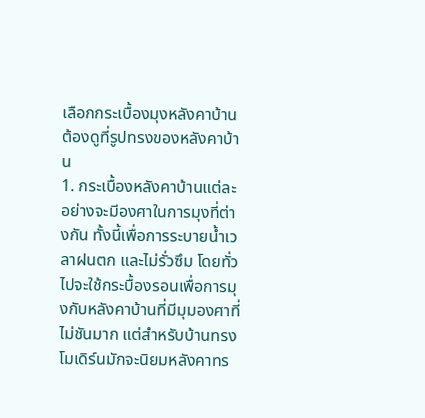เลือกกระเบื้องมุงหลังคาบ้าน ต้องดูที่รูปทรงของหลังคาบ้าน
1. กระเบื้องหลังคาบ้านแต่ละอย่างจะมีองศาในการมุงที่ต่างกัน ทั้งนี้เพื่อการระบายน้ำเวลาฝนตก และไม่รั่วซึม โดยทั่วไปจะใช้กระบื้องรอนเพื่อการมุงกับหลังคาบ้านที่มีมุมองศาที่ไม่ชันมาก แต่สำหรับบ้านทรงโมเดิร์นมักจะนิยมหลังคาทร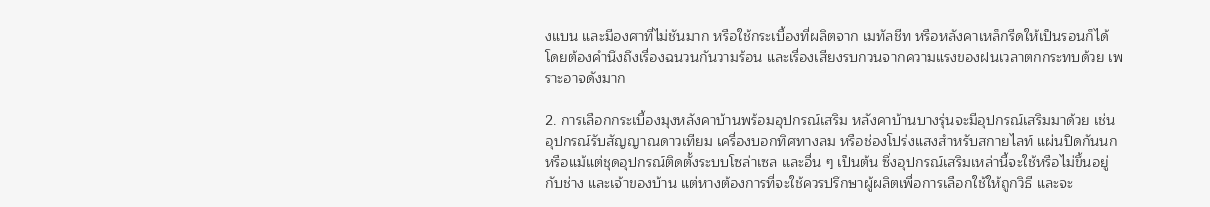งแบน และมีองศาที่ไม่ชันมาก หรือใช้กระเบื้องที่ผลิตจาก เมทัลชีท หรือหลังคาเหล็กรีดให้เป็นรอนก็ได้ โดยต้องคำนึงถึงเรื่องฉนวนกันวามร้อน และเรื่องเสียงรบกวนจากความแรงของฝนเวลาตกกระทบด้วย เพราะอาจดังมาก

2. การเลือกกระเบี้องมุงหลังคาบ้านพร้อมอุปกรณ์เสริม หลังคาบ้านบางรุ่นจะมีอุปกรณ์เสริมมาด้วย เช่น อุปกรณ์รับสัญญาณดาวเทียม เครื่องบอกทิศทางลม หรือช่องโปร่งแสงสำหรับสกายไลท์ แผ่นปิดกันนก หรือแม้แต่ชุดอุปกรณ์ติดตั้งระบบโซล่าเซล และอื่น ๆ เป็นต้น ซึ่งอุปกรณ์เสริมเหล่านี้จะใช้หรือไม่ขึ้นอยู่กับช่าง และเจ้าของบ้าน แต่หางต้องการที่จะใช้ควรปรึกษาผู้ผลิตเพื่อการเลือกใช้ให้ถูกวิธี และจะ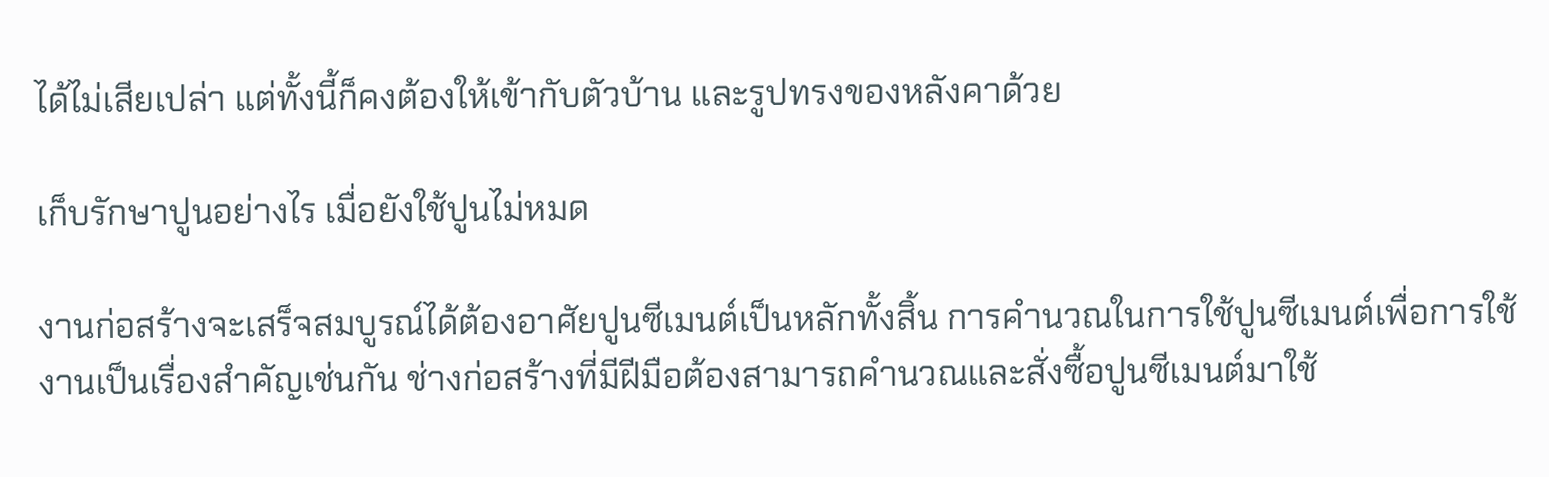ได้ไม่เสียเปล่า แต่ทั้งนี้ก็คงต้องให้เข้ากับตัวบ้าน และรูปทรงของหลังคาด้วย

เก็บรักษาปูนอย่างไร เมื่อยังใช้ปูนไม่หมด

งานก่อสร้างจะเสร็จสมบูรณ์ได้ต้องอาศัยปูนซีเมนต์เป็นหลักทั้งสิ้น การคำนวณในการใช้ปูนซีเมนต์เพื่อการใช้งานเป็นเรื่องสำคัญเช่นกัน ช่างก่อสร้างที่มีฝีมือต้องสามารถคำนวณและสั่งซื้อปูนซีเมนต์มาใช้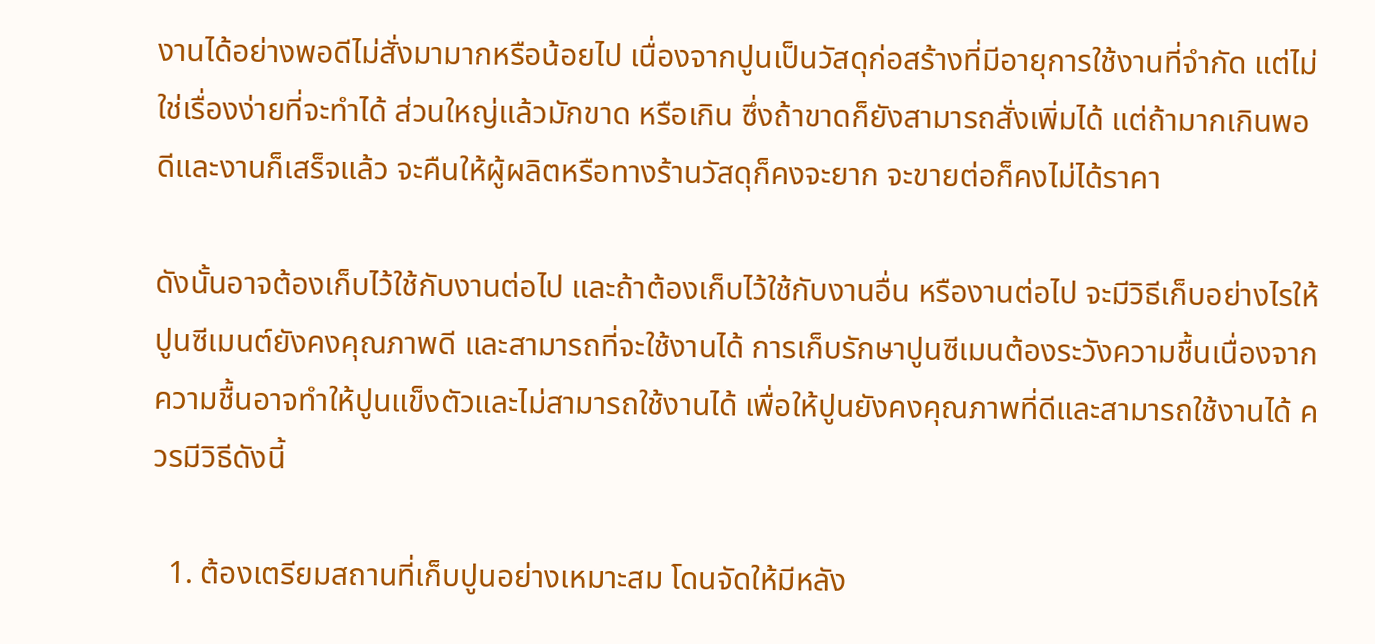งานได้อย่างพอดีไม่สั่งมามากหรือน้อยไป เนื่องจากปูนเป็นวัสดุก่อสร้างที่มีอายุการใช้งานที่จำกัด แต่ไม่ใช่เรื่องง่ายที่จะทำได้ ส่วนใหญ่แล้วมักขาด หรือเกิน ซึ่งถ้าขาดก็ยังสามารถสั่งเพิ่มได้ แต่ถ้ามากเกินพอดีและงานก็เสร็จแล้ว จะคืนให้ผู้ผลิตหรือทางร้านวัสดุก็คงจะยาก จะขายต่อก็คงไม่ได้ราคา

ดังนั้นอาจต้องเก็บไว้ใช้กับงานต่อไป และถ้าต้องเก็บไว้ใช้กับงานอื่น หรืองานต่อไป จะมีวิธีเก็บอย่างไรให้ปูนซีเมนต์ยังคงคุณภาพดี และสามารถที่จะใช้งานได้ การเก็บรักษาปูนซีเมนต้องระวังความชื้นเนื่องจากความชื้นอาจทำให้ปูนแข็งตัวและไม่สามารถใช้งานได้ เพื่อให้ปูนยังคงคุณภาพที่ดีและสามารถใช้งานได้ ควรมีวิธีดังนี้

  1. ต้องเตรียมสถานที่เก็บปูนอย่างเหมาะสม โดนจัดให้มีหลัง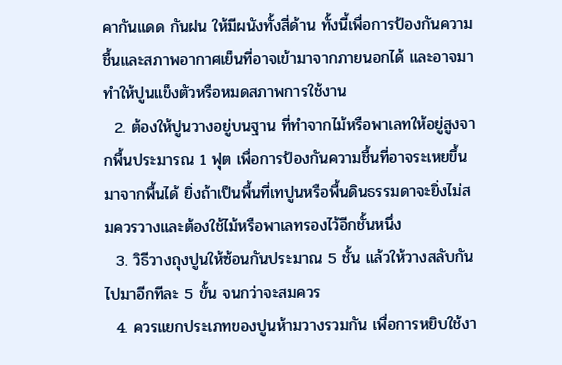คากันแดด กันฝน ให้มีผนังทั้งสี่ด้าน ทั้งนี้เพื่อการป้องกันความชื้นและสภาพอากาศเย็นที่อาจเข้ามาจากภายนอกได้ และอาจมาทำให้ปูนแข็งตัวหรือหมดสภาพการใช้งาน
  2. ต้องให้ปูนวางอยู่บนฐาน ที่ทำจากไม้หรือพาเลทให้อยู่สูงจากพื้นประมารณ 1 ฟุต เพื่อการป้องกันความชื้นที่อาจระเหยขึ้นมาจากพื้นได้ ยิ่งถ้าเป็นพื้นที่เทปูนหรือพื้นดินธรรมดาจะยิ่งไม่สมควรวางและต้องใช้ไม้หรือพาเลทรองไว้อีกชั้นหนึ่ง
  3. วิธีวางถุงปูนให้ซ้อนกันประมาณ 5 ชั้น แล้วให้วางสลับกันไปมาอีกทีละ 5 ขั้น จนกว่าจะสมควร
  4. ควรแยกประเภทของปูนห้ามวางรวมกัน เพื่อการหยิบใช้งา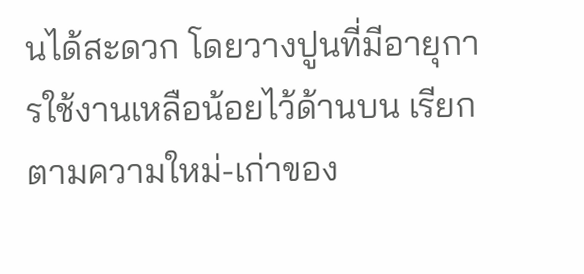นได้สะดวก โดยวางปูนที่มีอายุการใช้งานเหลือน้อยไว้ด้านบน เรียกตามความใหม่-เก่าของ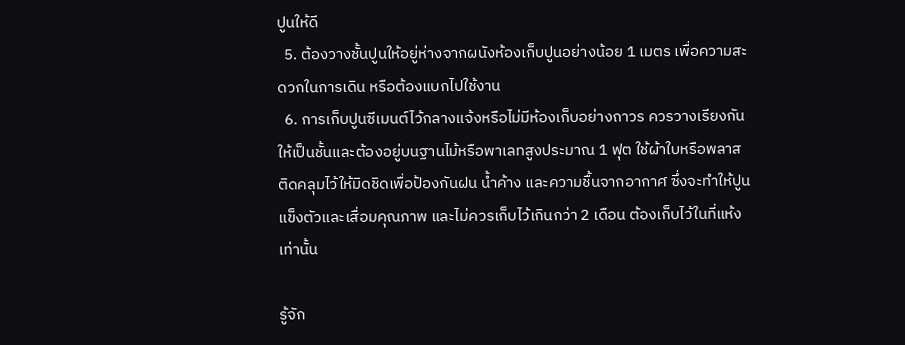ปูนให้ดี
  5. ต้องวางชั้นปูนให้อยู่ห่างจากผนังห้องเก็บปูนอย่างน้อย 1 เมตร เพื่อความสะดวกในการเดิน หรือต้องแบกไปใช้งาน
  6. การเก็บปูนซีเมนต์ไว้กลางแจ้งหรือไม่มีห้องเก็บอย่างถาวร ควรวางเรียงกันให้เป็นชั้นและต้องอยู่บนฐานไม้หรือพาเลทสูงประมาณ 1 ฟุต ใช้ผ้าใบหรือพลาสติดคลุมไว้ให้มิดชิดเพื่อป้องกันฝน น้ำค้าง และความชื้นจากอากาศ ซึ่งจะทำให้ปูนแข็งตัวและเสื่อมคุณภาพ และไม่ควรเก็บไว้เกินกว่า 2 เดือน ต้องเก็บไว้ในที่แห้งเท่านั้น

รู้จัก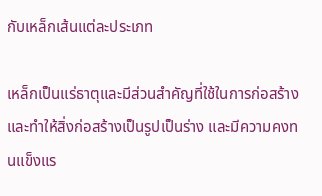กับเหล็กเส้นแต่ละประเภท

เหล็กเป็นแร่ธาตุและมีส่วนสำคัญที่ใช้ในการก่อสร้าง และทำให้สิ่งก่อสร้างเป็นรูปเป็นร่าง และมีความคงทนแข็งแร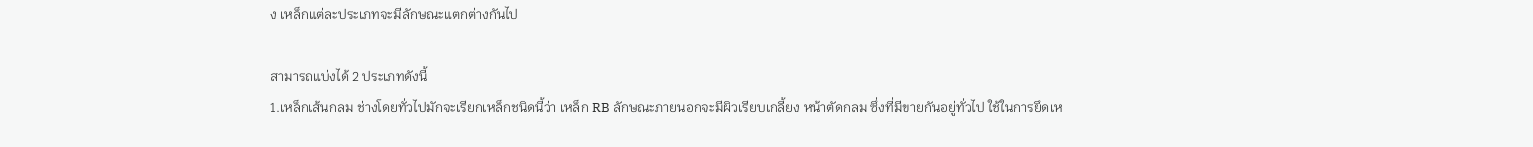ง เหล็กแต่ละประเภทจะมีลักษณะแตกต่างกันไป

สามารถแบ่งได้ 2 ประเภทดังนี้
1.เหล็กเส้นกลม ช่างโดยทั่วไปมักจะเรียกเหล็กชนิดนี้ว่า เหล็ก RB ลักษณะภายนอกจะมีผิวเรียบเกลี้ยง หน้าตัดกลม ซึ่งที่มีขายกันอยู่ทั่วไป ใช้ในการยึดเห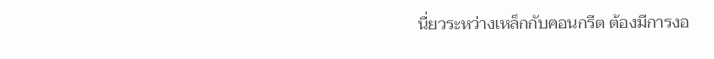นื่ยวระหว่างเหล็กกับคอนกรีต ต้องมีการงอ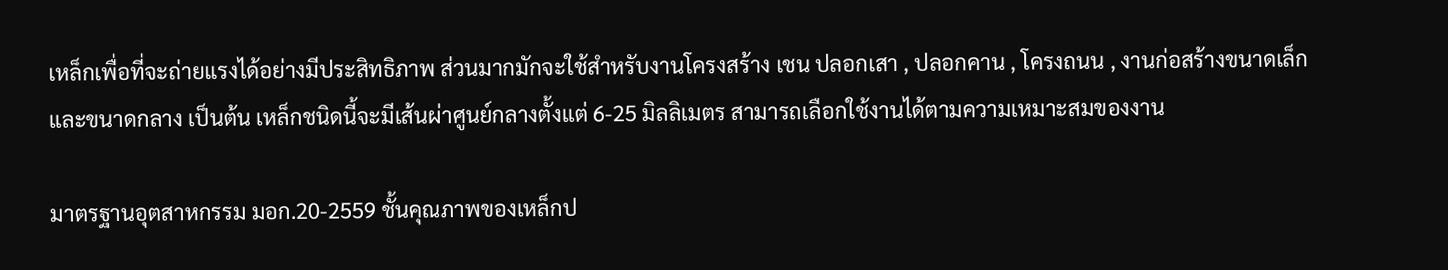เหล็กเพื่อที่จะถ่ายแรงได้อย่างมีประสิทธิภาพ ส่วนมากมักจะใช้สำหรับงานโครงสร้าง เชน ปลอกเสา , ปลอกคาน , โครงถนน , งานก่อสร้างขนาดเล็กและขนาดกลาง เป็นต้น เหล็กชนิดนี้จะมีเส้นผ่าศูนย์กลางตั้งแต่ 6-25 มิลลิเมตร สามารถเลือกใช้งานได้ตามความเหมาะสมของงาน

มาตรฐานอุตสาหกรรม มอก.20-2559 ชั้นคุณภาพของเหล็กป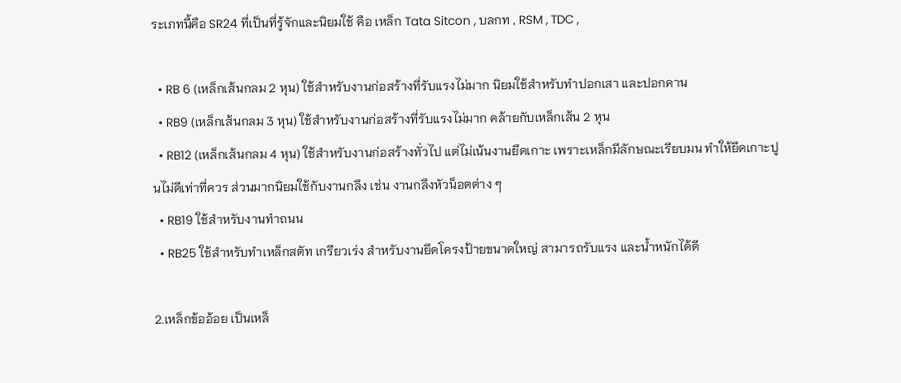ระเภทนี้คือ SR24 ที่เป็นที่รู้จักและนิยมใช้ คือ เหล็ก Tata Sitcon , บลกท , RSM , TDC ,

  • RB 6 (เหล็กเส้นกลม 2 หุน) ใช้สำหรับงานก่อสร้างที่รับแรงไม่มาก นิยมใช้สำหรับทำปอกเสา และปอกคาน
  • RB9 (เหล็กเส้นกลม 3 หุน) ใช้สำหรับงานก่อสร้างที่รับแรงไม่มาก คล้ายกับเหล็กเส้น 2 หุน
  • RB12 (เหล็กเส้นกลม 4 หุน) ใช้สำหรับงานก่อสร้างทั่วไป แต่ไม่เน้นงานยึดเกาะ เพราะเหล็กมีลักษณะเรียบมน ทำให้ยึดเกาะปูนไม่ดีเท่าที่ควร ส่วนมากนิยมใช้กับงานกลึง เช่น งานกลึงหัวน็อตต่าง ๆ
  • RB19 ใช้สำหรับงานทำถนน
  • RB25 ใช้สำหรับทำเหล็กสตัท เกรียวเร่ง สำหรับงานยึดโครงป้ายขนาดใหญ่ สามารถรับแรง และน้ำหนักได้ดี

2.เหล็กข้ออ้อย เป็นเหล็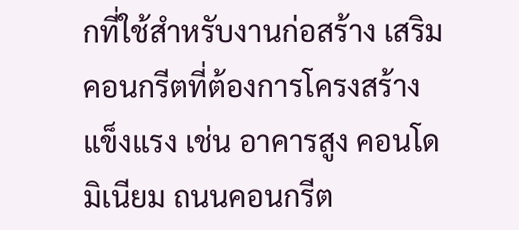กที่ใช้สำหรับงานก่อสร้าง เสริมคอนกรีตที่ต้องการโครงสร้างแข็งแรง เช่น อาคารสูง คอนโดมิเนียม ถนนคอนกรีต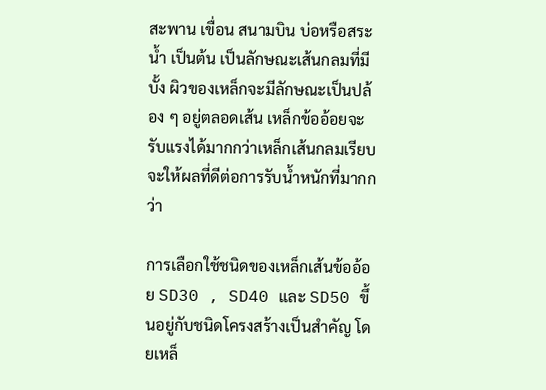สะพาน เขื่อน สนามบิน บ่อหรือสระน้ำ เป็นต้น เป็นลักษณะเส้นกลมที่มีบั้ง ผิวของเหล็กจะมีลักษณะเป็นปล้อง ๆ อยู่ตลอดเส้น เหล็กข้ออ้อยจะรับแรงได้มากกว่าเหล็กเส้นกลมเรียบ จะให้ผลที่ดีต่อการรับน้ำหนักที่มากกว่า

การเลือกใช้ชนิดของเหล็กเส้นข้ออ้อย SD30 , SD40 และ SD50 ขึ้นอยู่กับชนิดโครงสร้างเป็นสำคัญ โดยเหล็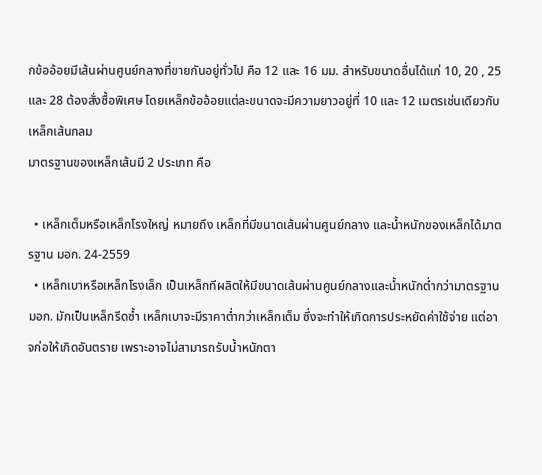กข้ออ้อยมีเส้นผ่านศูนย์กลางที่ขายกันอยู่ทั่วไป คือ 12 และ 16 มม. สำหรับขนาดอื่นได้แก่ 10, 20 , 25 และ 28 ต้องสั่งซื้อพิเศษ โดยเหล็กข้ออ้อยแต่ละขนาดจะมีความยาวอยู่ที่ 10 และ 12 เมตรเช่นเดียวกับเหล็กเส้นกลม
มาตรฐานของเหล็กเส้นมี 2 ประเภท คือ

  • เหล็กเต็มหรือเหล็กโรงใหญ่ หมายถึง เหล็กที่มีขนาดเส้นผ่านศูนย์กลาง และน้ำหนักของเหล็กได้มาตรฐาน มอก. 24-2559
  • เหล็กเบาหรือเหล็กโรงเล็ก เป็นเหล็กทีผลิตให้มีขนาดเส้นผ่านศูนย์กลางและน้ำหนักต่ำกว่ามาตรฐาน มอก. มักเป็นเหล็กรีดซ้ำ เหล็กเบาจะมีราคาต่ำกว่าเหล็กเต็ม ซึ่งจะทำให้เกิดการประหยัดค่าใช้จ่าย แต่อาจก่อให้เกิดอันตราย เพราะอาจไม่สามารถรับน้ำหนักตา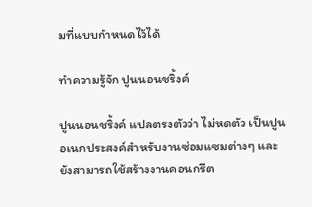มที่แบบกำหนดไว้ได้

ทำความรู้จัก ปูนนอนชริ้งค์

ปูนนอนชริ้งค์ แปลตรงตัวว่า ไม่หดตัว เป็นปูนอเนกประสงค์สำหรับงานซ่อมแซมต่างๆ และยังสามารถใช้สร้างงานคอนกรีต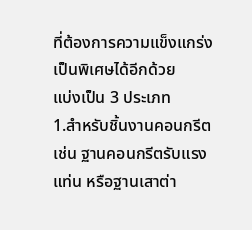ที่ต้องการความแข็งแกร่งเป็นพิเศษได้อีกด้วย
แบ่งเป็น 3 ประเภท
1.สำหรับชิ้นงานคอนกรีต เช่น ฐานคอนกรีตรับแรง แท่น หรือฐานเสาต่า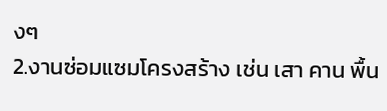งๆ
2.งานซ่อมแซมโครงสร้าง เช่น เสา คาน พื้น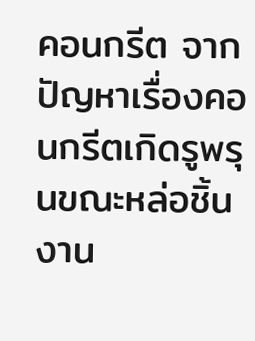คอนกรีต จากปัญหาเรื่องคอนกรีตเกิดรูพรุนขณะหล่อชิ้นงาน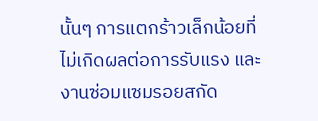นั้นๆ การแตกร้าวเล็กน้อยที่ไม่เกิดผลต่อการรับแรง และงานซ่อมแซมรอยสกัด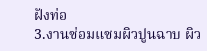ฝังท่อ
3.งานซ่อมแซมผิวปูนฉาบ ผิว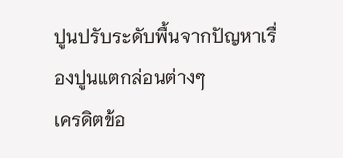ปูนปรับระดับพื้นจากปัญหาเรื่องปูนแตกล่อนต่างๆ
เครดิตข้อ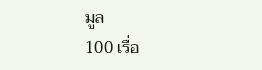มูล
100 เรื่อ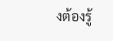งต้องรู้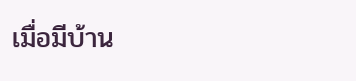เมื่อมีบ้าน